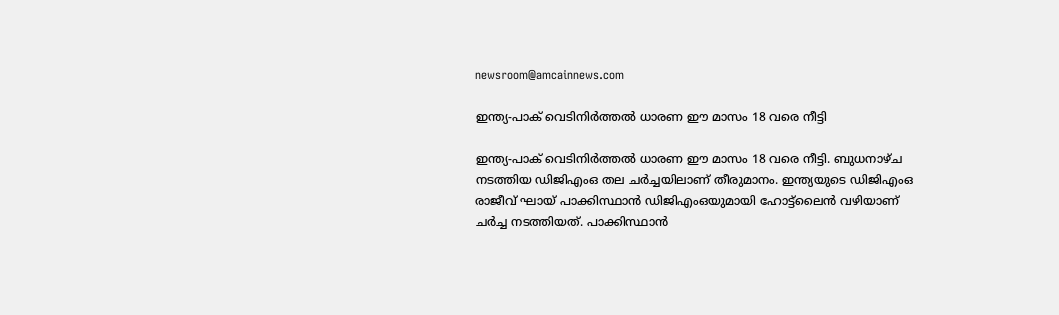newsroom@amcainnews.com

ഇന്ത്യ-പാക് വെടിനിര്‍ത്തല്‍ ധാരണ ഈ മാസം 18 വരെ നീട്ടി

ഇന്ത്യ-പാക് വെടിനിര്‍ത്തല്‍ ധാരണ ഈ മാസം 18 വരെ നീട്ടി. ബുധനാഴ്ച നടത്തിയ ഡിജിഎംഒ തല ചര്‍ച്ചയിലാണ് തീരുമാനം. ഇന്ത്യയുടെ ഡിജിഎംഒ രാജീവ് ഘായ് പാക്കിസ്ഥാന്‍ ഡിജിഎംഒയുമായി ഹോട്ട്‌ലൈന്‍ വഴിയാണ് ചര്‍ച്ച നടത്തിയത്. പാക്കിസ്ഥാന്‍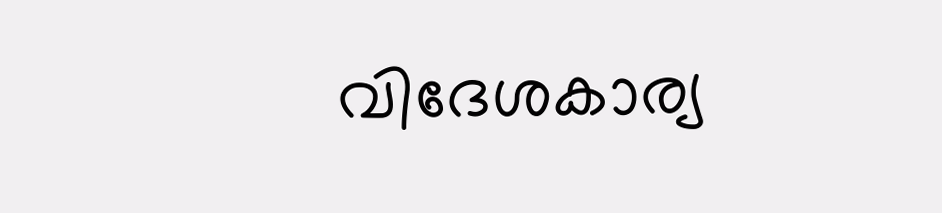വിദേശകാര്യ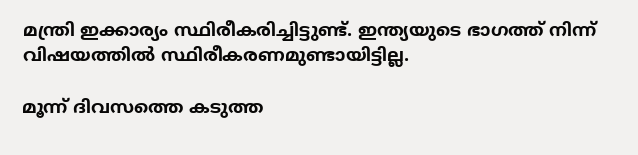മന്ത്രി ഇക്കാര്യം സ്ഥിരീകരിച്ചിട്ടുണ്ട്. ഇന്ത്യയുടെ ഭാഗത്ത് നിന്ന് വിഷയത്തില്‍ സ്ഥിരീകരണമുണ്ടായിട്ടില്ല.

മൂന്ന് ദിവസത്തെ കടുത്ത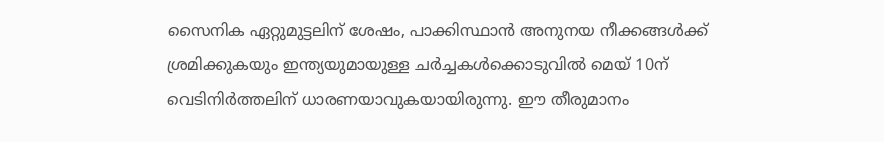സൈനിക ഏറ്റുമുട്ടലിന് ശേഷം, പാക്കിസ്ഥാന്‍ അനുനയ നീക്കങ്ങള്‍ക്ക് ശ്രമിക്കുകയും ഇന്ത്യയുമായുള്ള ചര്‍ച്ചകള്‍ക്കൊടുവില്‍ മെയ് 10ന് വെടിനിര്‍ത്തലിന് ധാരണയാവുകയായിരുന്നു. ഈ തീരുമാനം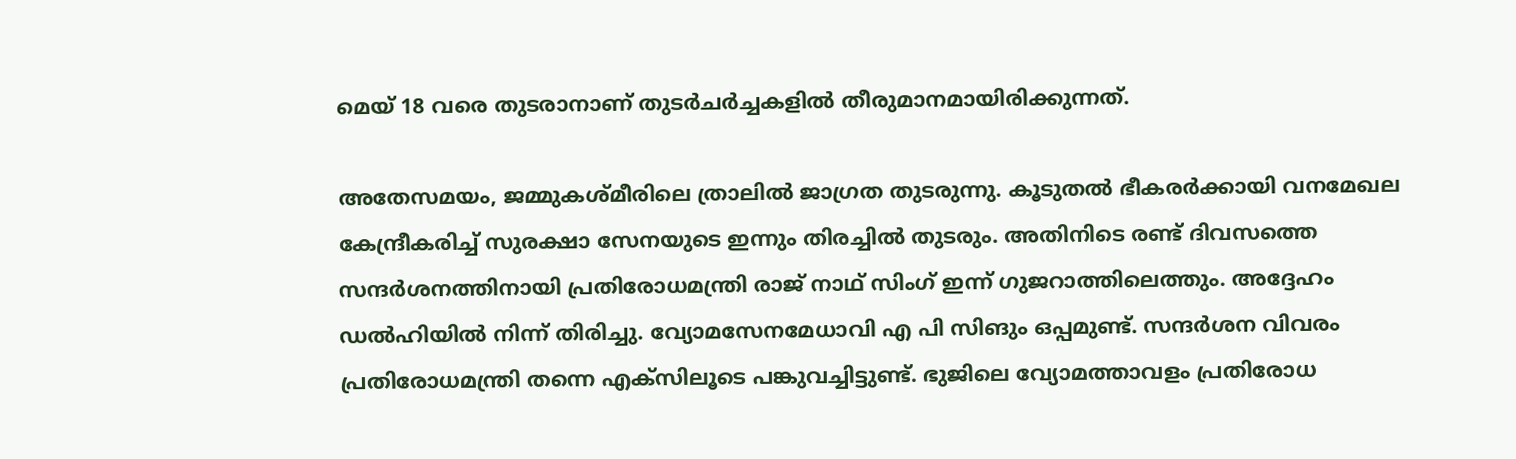മെയ് 18 വരെ തുടരാനാണ് തുടര്‍ചര്‍ച്ചകളില്‍ തീരുമാനമായിരിക്കുന്നത്.

അതേസമയം, ജമ്മുകശ്മീരിലെ ത്രാലില്‍ ജാഗ്രത തുടരുന്നു. കൂടുതല്‍ ഭീകരര്‍ക്കായി വനമേഖല കേന്ദ്രീകരിച്ച് സുരക്ഷാ സേനയുടെ ഇന്നും തിരച്ചില്‍ തുടരും. അതിനിടെ രണ്ട് ദിവസത്തെ സന്ദര്‍ശനത്തിനായി പ്രതിരോധമന്ത്രി രാജ് നാഥ് സിംഗ് ഇന്ന് ഗുജറാത്തിലെത്തും. അദ്ദേഹം ഡല്‍ഹിയില്‍ നിന്ന് തിരിച്ചു. വ്യോമസേനമേധാവി എ പി സിങും ഒപ്പമുണ്ട്. സന്ദര്‍ശന വിവരം പ്രതിരോധമന്ത്രി തന്നെ എക്‌സിലൂടെ പങ്കുവച്ചിട്ടുണ്ട്. ഭുജിലെ വ്യോമത്താവളം പ്രതിരോധ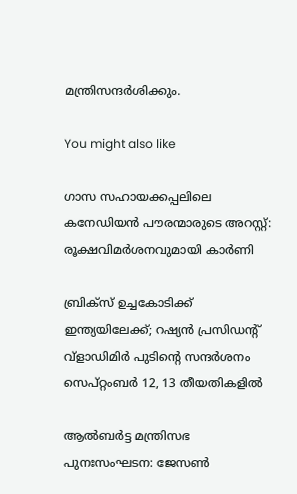മന്ത്രിസന്ദര്‍ശിക്കും.

You might also like

ഗാസ സഹായക്കപ്പലിലെ കനേഡിയൻ പൗരന്മാരുടെ അറസ്റ്റ്: രൂക്ഷവിമർശനവുമായി കാർണി

ബ്രിക്സ് ഉച്ചകോടിക്ക് ഇന്ത്യയിലേക്ക്; റഷ്യൻ പ്രസിഡന്റ് വ്‌ളാഡിമിർ പുടിന്റെ സന്ദർശനം സെപ്റ്റംബർ 12, 13 തീയതികളിൽ

ആൽബർട്ട മന്ത്രിസഭ പുനഃസംഘടന: ജേസൺ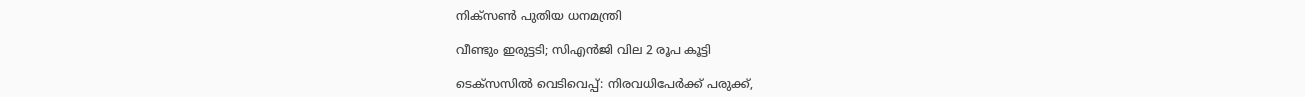നിക്സൺ പുതിയ ധനമന്ത്രി

വീണ്ടും ഇരുട്ടടി; സിഎൻജി വില 2 രൂപ കൂട്ടി

ടെക്സസിൽ വെടിവെപ്പ്: നിരവധിപേർക്ക് പരുക്ക്,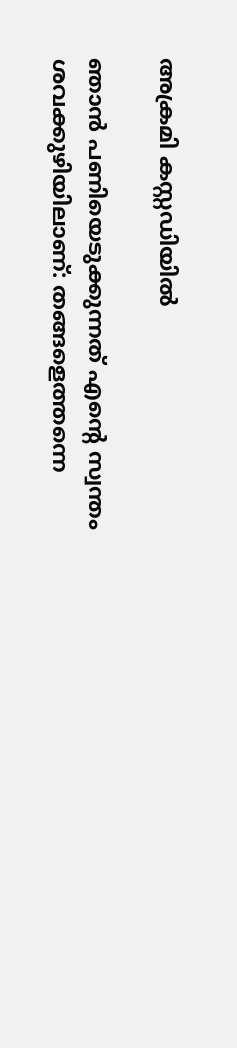അക്രമി കസ്റ്റഡിയിൽ

ഞാൻ പണിയെടുക്കുന്നത് എന്റെ സ്വന്തം ശവക്കുഴിയിലാണ്: തങ്ങളെത്തന്നെ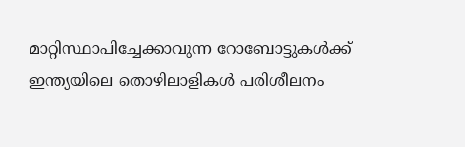മാറ്റിസ്ഥാപിച്ചേക്കാവുന്ന റോബോട്ടുകൾക്ക് ഇന്ത്യയിലെ തൊഴിലാളികൾ പരിശീലനം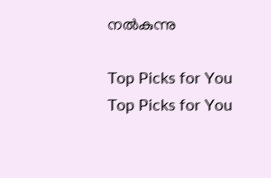നൽകുന്നു

Top Picks for You
Top Picks for You